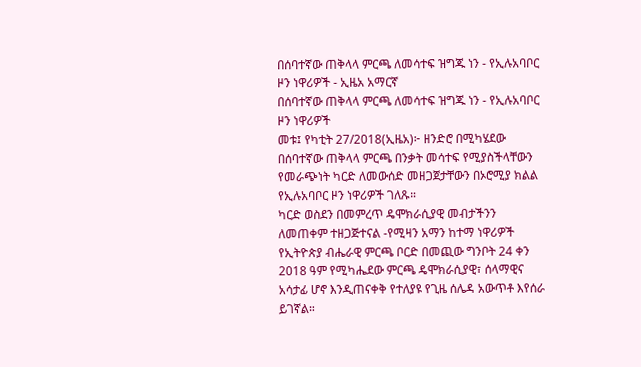በሰባተኛው ጠቅላላ ምርጫ ለመሳተፍ ዝግጁ ነን - የኢሉአባቦር ዞን ነዋሪዎች - ኢዜአ አማርኛ
በሰባተኛው ጠቅላላ ምርጫ ለመሳተፍ ዝግጁ ነን - የኢሉአባቦር ዞን ነዋሪዎች
መቱ፤ የካቲት 27/2018(ኢዜአ)፦ ዘንድሮ በሚካሄደው በሰባተኛው ጠቅላላ ምርጫ በንቃት መሳተፍ የሚያስችላቸውን የመራጭነት ካርድ ለመውሰድ መዘጋጀታቸውን በኦሮሚያ ክልል የኢሉአባቦር ዞን ነዋሪዎች ገለጹ።
ካርድ ወስደን በመምረጥ ዴሞክራሲያዊ መብታችንን ለመጠቀም ተዘጋጅተናል -የሚዛን አማን ከተማ ነዋሪዎች
የኢትዮጵያ ብሔራዊ ምርጫ ቦርድ በመጪው ግንቦት 24 ቀን 2018 ዓም የሚካሔደው ምርጫ ዴሞክራሲያዊ፣ ሰላማዊና አሳታፊ ሆኖ እንዲጠናቀቅ የተለያዩ የጊዜ ሰሌዳ አውጥቶ እየሰራ ይገኛል።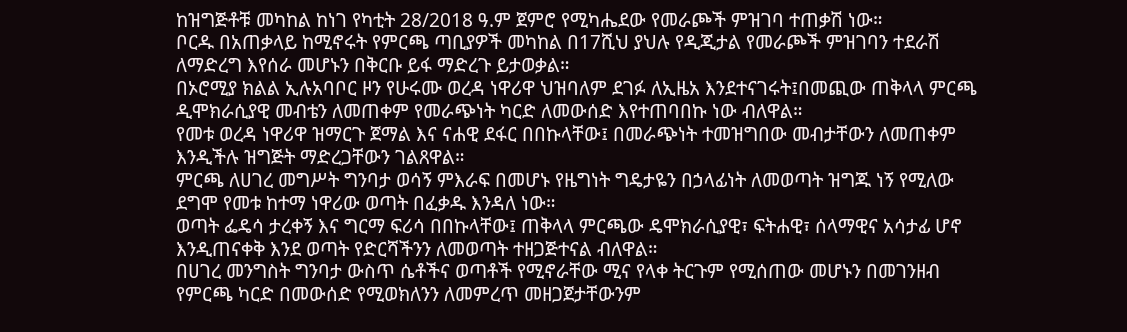ከዝግጅቶቹ መካከል ከነገ የካቲት 28/2018 ዓ.ም ጀምሮ የሚካሔደው የመራጮች ምዝገባ ተጠቃሽ ነው።
ቦርዱ በአጠቃላይ ከሚኖሩት የምርጫ ጣቢያዎች መካከል በ17ሺህ ያህሉ የዲጂታል የመራጮች ምዝገባን ተደራሽ ለማድረግ እየሰራ መሆኑን በቅርቡ ይፋ ማድረጉ ይታወቃል።
በኦሮሚያ ክልል ኢሉአባቦር ዞን የሁሩሙ ወረዳ ነዋሪዋ ህዝባለም ደገፉ ለኢዜአ እንደተናገሩት፤በመጪው ጠቅላላ ምርጫ ዲሞክራሲያዊ መብቴን ለመጠቀም የመራጭነት ካርድ ለመውሰድ እየተጠባበኩ ነው ብለዋል።
የመቱ ወረዳ ነዋሪዋ ዝማርጉ ጀማል እና ናሐዊ ደፋር በበኩላቸው፤ በመራጭነት ተመዝግበው መብታቸውን ለመጠቀም እንዲችሉ ዝግጅት ማድረጋቸውን ገልጸዋል።
ምርጫ ለሀገረ መግሥት ግንባታ ወሳኝ ምእራፍ በመሆኑ የዜግነት ግዴታዬን በኃላፊነት ለመወጣት ዝግጁ ነኝ የሚለው ደግሞ የመቱ ከተማ ነዋሪው ወጣት በፈቃዱ እንዳለ ነው።
ወጣት ፌዴሳ ታረቀኝ እና ግርማ ፍሪሳ በበኩላቸው፤ ጠቅላላ ምርጫው ዴሞክራሲያዊ፣ ፍትሐዊ፣ ሰላማዊና አሳታፊ ሆኖ እንዲጠናቀቅ እንደ ወጣት የድርሻችንን ለመወጣት ተዘጋጅተናል ብለዋል።
በሀገረ መንግስት ግንባታ ውስጥ ሴቶችና ወጣቶች የሚኖራቸው ሚና የላቀ ትርጉም የሚሰጠው መሆኑን በመገንዘብ የምርጫ ካርድ በመውሰድ የሚወክለንን ለመምረጥ መዘጋጀታቸውንም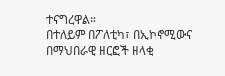ተናግረዋል።
በተለይም በፖለቲካ፣ በኢኮኖሚውና በማህበራዊ ዘርፎች ዘላቂ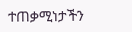ተጠቃሚነታችን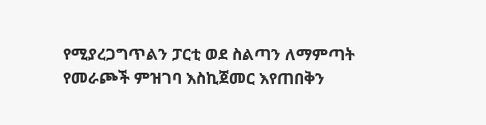የሚያረጋግጥልን ፓርቲ ወደ ስልጣን ለማምጣት የመራጮች ምዝገባ እስኪጀመር እየጠበቅን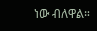ነው ብለዋል።